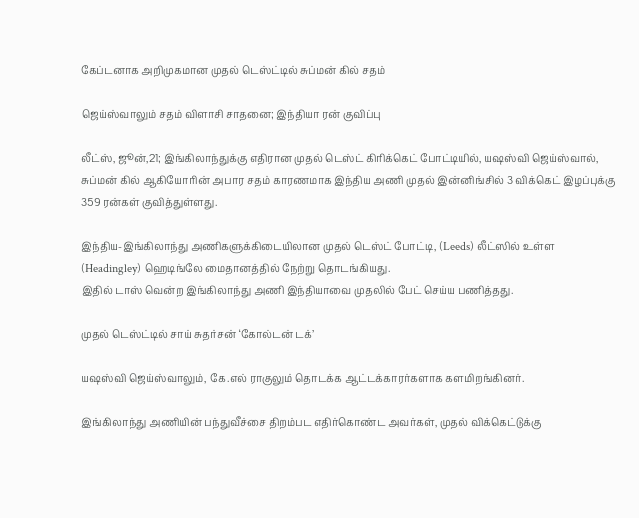கேப்டனாக அறிமுகமான முதல் டெஸ்ட்டில் சுப்மன் கில் சதம்

ஜெய்ஸ்வாலும் சதம் விளாசி சாதனை; இந்தியா ரன் குவிப்பு

லீட்ஸ், ஜூன்,21; இங்கிலாந்துக்கு எதிரான முதல் டெஸ்ட் கிரிக்கெட் போட்டியில், யஷஸ்வி ஜெய்ஸ்வால், சுப்மன் கில் ஆகியோரின் அபார சதம் காரணமாக இந்திய அணி முதல் இன்னிங்சில் 3 விக்கெட் இழப்புக்கு 359 ரன்கள் குவித்துள்ளது.

இந்திய-இங்கிலாந்து அணிகளுக்கிடையிலான முதல் டெஸ்ட் போட்டி, (Leeds) லீட்ஸில் உள்ள (Headingley) ஹெடிங்லே மைதானத்தில் நேற்று தொடங்கியது.
இதில் டாஸ் வென்ற இங்கிலாந்து அணி இந்தியாவை முதலில் பேட் செய்ய பணித்தது.

முதல் டெஸ்ட்டில் சாய் சுதர்சன் ‘கோல்டன் டக்’

யஷஸ்வி ஜெய்ஸ்வாலும், கே.எல் ராகுலும் தொடக்க ஆட்டக்காரர்களாக களமிறங்கினர்.

இங்கிலாந்து அணியின் பந்துவீச்சை திறம்பட எதிர்கொண்ட அவர்கள், முதல் விக்கெட்டுக்கு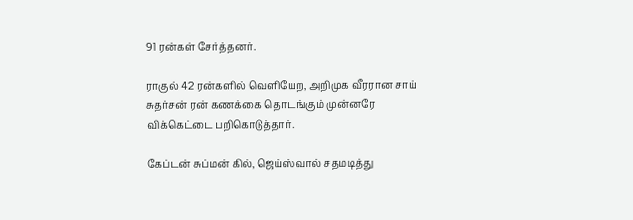91 ரன்கள் சேர்த்தனர்.

ராகுல் 42 ரன்களில் வெளியேற, அறிமுக வீரரான சாய் சுதர்சன் ரன் கணக்கை தொடங்கும் முன்னரே விக்கெட்டை பறிகொடுத்தார்.

கேப்டன் சுப்மன் கில், ஜெய்ஸ்வால் சதமடித்து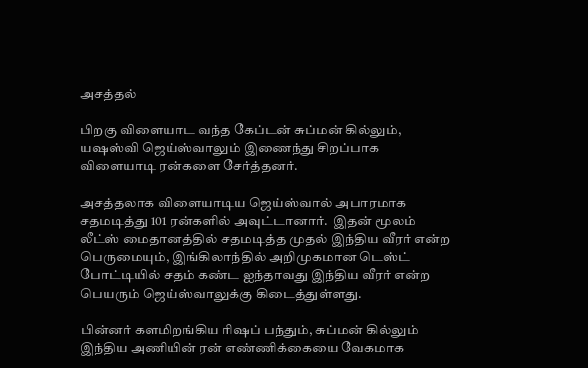அசத்தல்

பிறகு விளையாட வந்த கேப்டன் சுப்மன் கில்லும், யஷஸ்வி ஜெய்ஸ்வாலும் இணைந்து சிறப்பாக விளையாடி ரன்களை சேர்த்தனர்.

அசத்தலாக விளையாடிய ஜெய்ஸ்வால் அபாரமாக சதமடித்து 101 ரன்களில் அவுட்டானார்.  இதன் மூலம் லீட்ஸ் மைதானத்தில் சதமடித்த முதல் இந்திய வீரர் என்ற பெருமையும், இங்கிலாந்தில் அறிமுகமான டெஸ்ட் போட்டியில் சதம் கண்ட ஐந்தாவது இந்திய வீரர் என்ற பெயரும் ஜெய்ஸ்வாலுக்கு கிடைத்துள்ளது.

பின்னர் களமிறங்கிய ரிஷப் பந்தும், சுப்மன் கில்லும் இந்திய அணியின் ரன் எண்ணிக்கையை வேகமாக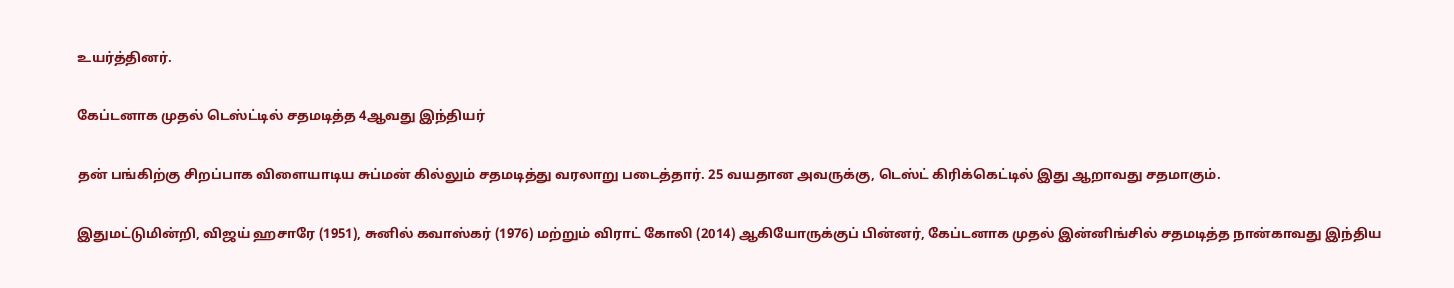உயர்த்தினர்.

கேப்டனாக முதல் டெஸ்ட்டில் சதமடித்த 4ஆவது இந்தியர்

தன் பங்கிற்கு சிறப்பாக விளையாடிய சுப்மன் கில்லும் சதமடித்து வரலாறு படைத்தார். 25 வயதான அவருக்கு, டெஸ்ட் கிரிக்கெட்டில் இது ஆறாவது சதமாகும்.

இதுமட்டுமின்றி, விஜய் ஹசாரே (1951), சுனில் கவாஸ்கர் (1976) மற்றும் விராட் கோலி (2014) ஆகியோருக்குப் பின்னர், கேப்டனாக முதல் இன்னிங்சில் சதமடித்த நான்காவது இந்திய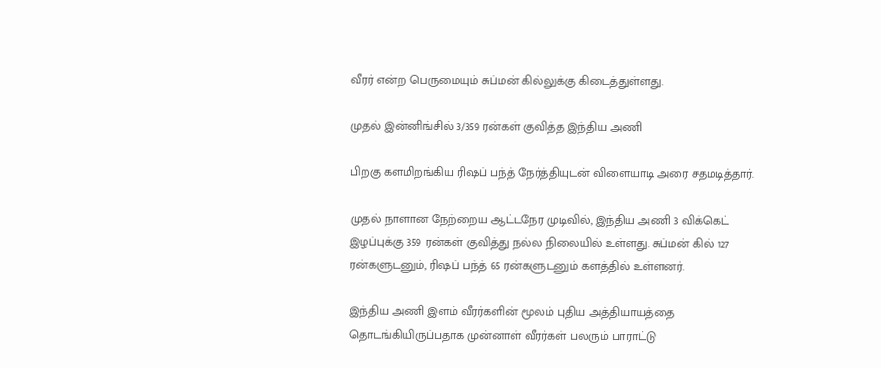வீரர் என்ற பெருமையும் சுப்மன் கில்லுக்கு கிடைத்துள்ளது.

முதல் இன்னிங்சில் 3/359 ரன்கள் குவித்த இந்திய அணி

பிறகு களமிறங்கிய ரிஷப் பந்த் நேர்த்தியுடன் விளையாடி அரை சதமடித்தார்.

முதல் நாளான நேற்றைய ஆட்டநேர முடிவில், இந்திய அணி 3 விக்கெட் இழப்புக்கு 359 ரன்கள் குவித்து நல்ல நிலையில் உள்ளது. சுப்மன் கில் 127 ரன்களுடனும், ரிஷப் பந்த் 65 ரன்களுடனும் களத்தில் உள்ளனர்.

இந்திய அணி இளம் வீரர்களின் மூலம் புதிய அத்தியாயத்தை தொடங்கியிருப்பதாக முன்னாள் வீரர்கள் பலரும் பாராட்டு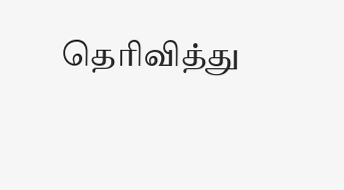தெரிவித்து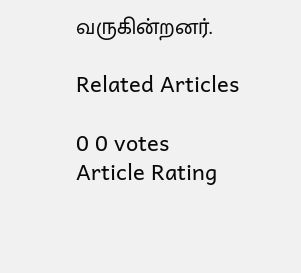வருகின்றனர்.

Related Articles

0 0 votes
Article Rating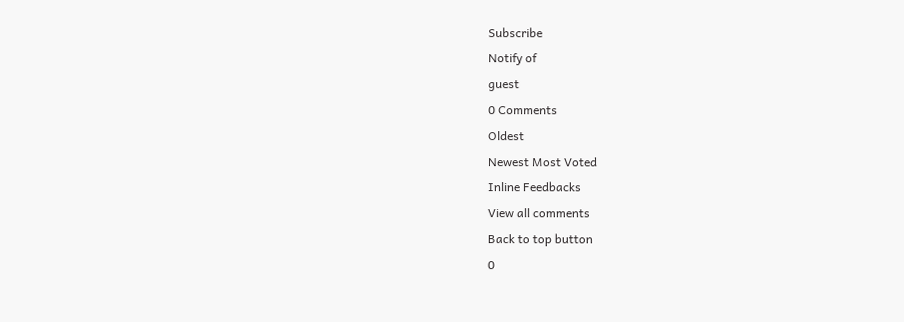Subscribe
Notify of
guest
0 Comments
Oldest
Newest Most Voted
Inline Feedbacks
View all comments
Back to top button
0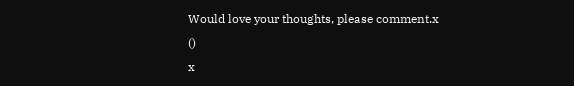Would love your thoughts, please comment.x
()
x